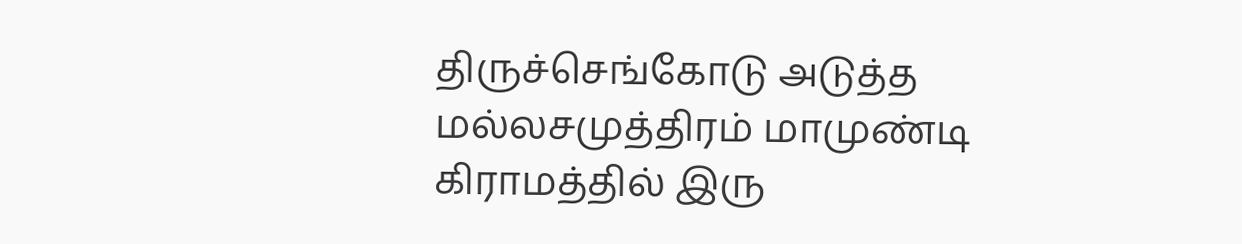திருச்செங்கோடு அடுத்த மல்லசமுத்திரம் மாமுண்டி கிராமத்தில் இரு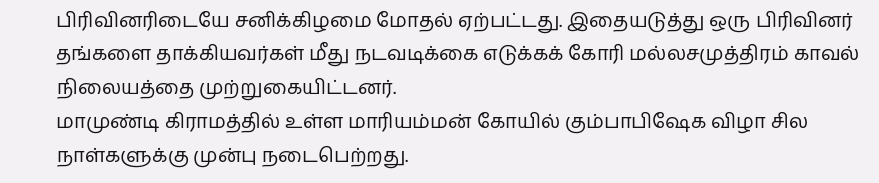பிரிவினரிடையே சனிக்கிழமை மோதல் ஏற்பட்டது. இதையடுத்து ஒரு பிரிவினர் தங்களை தாக்கியவர்கள் மீது நடவடிக்கை எடுக்கக் கோரி மல்லசமுத்திரம் காவல் நிலையத்தை முற்றுகையிட்டனர்.
மாமுண்டி கிராமத்தில் உள்ள மாரியம்மன் கோயில் கும்பாபிஷேக விழா சில நாள்களுக்கு முன்பு நடைபெற்றது.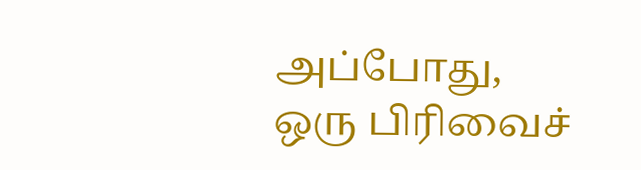அப்போது, ஒரு பிரிவைச்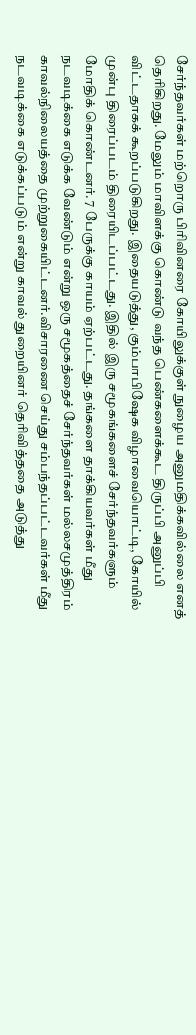சேர்ந்தவர்கள் மற்றொரு பிரிவினரை கோயிலுக்குள் நுழைய அனுமதிக்கவில்லை எனத் தெரிகிறது. மேலும் மாவிளக்கு கொண்டு வந்த பெண்களைக்கூட திருப்பி அனுப்பி விட்டதாகக் கூறப்படுகிறது. இதையடுத்து, கும்பாபிஷேக விழாவையொட்டி, கோயில் முன்பு திரைப்படம் திரையிடப்பட்டது. இதில் இரு சமூகங்களைச் சேர்ந்தவர்களும் மோதிக் கொண்டனர். 7 பேருக்கு காயம் ஏற்பட்டது. தங்களை தாக்கியவர்கள் மீது நடவடிக்கை எடுக்க வேண்டும் என்று ஒரு சமூகத்தைச் சேர்ந்தவர்கள் மல்லசமுத்திரம் காவல்நிலையத்தை முற்றுகையிட்டனர்.விசாரணை செய்து சம்பந்தப்பட்டவர்கள் மீது நடவடிக்கை எடுக்கப்படும் என்று காவல் துறையினர் தெரிவித்ததை அடுத்து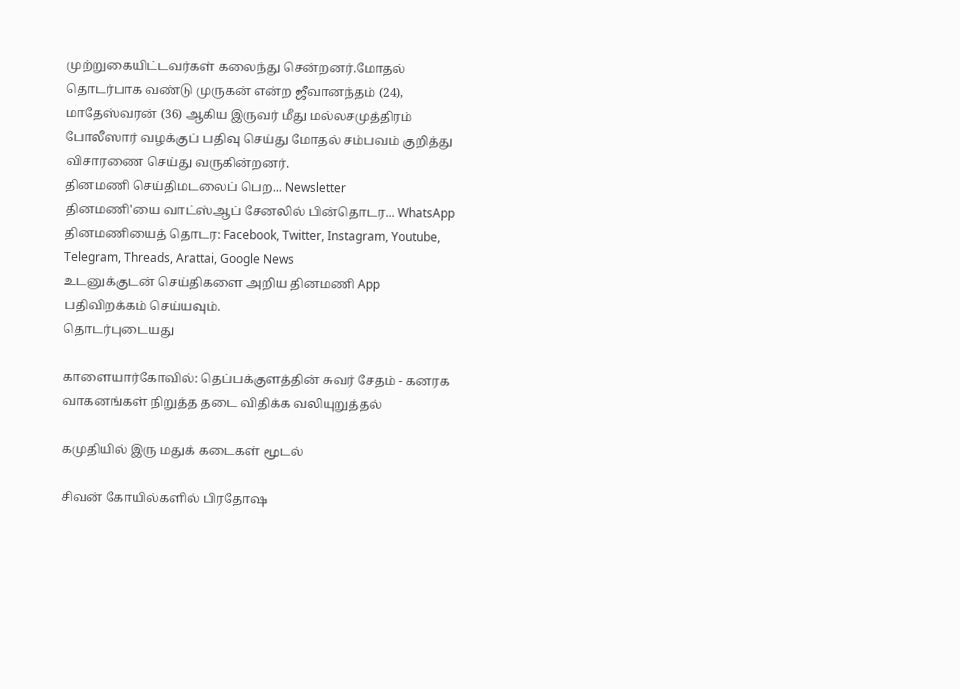முற்றுகையிட்டவர்கள் கலைந்து சென்றனர்.மோதல் தொடர்பாக வண்டு முருகன் என்ற ஜீவானந்தம் (24), மாதேஸ்வரன் (36) ஆகிய இருவர் மீது மல்லசமுத்திரம் போலீஸார் வழக்குப் பதிவு செய்து மோதல் சம்பவம் குறித்து விசாரணை செய்து வருகின்றனர்.
தினமணி செய்திமடலைப் பெற... Newsletter
தினமணி'யை வாட்ஸ்ஆப் சேனலில் பின்தொடர... WhatsApp
தினமணியைத் தொடர: Facebook, Twitter, Instagram, Youtube, Telegram, Threads, Arattai, Google News
உடனுக்குடன் செய்திகளை அறிய தினமணி App பதிவிறக்கம் செய்யவும்.
தொடர்புடையது

காளையார்கோவில்: தெப்பக்குளத்தின் சுவர் சேதம் - கனரக வாகனங்கள் நிறுத்த தடை விதிக்க வலியுறுத்தல்

கமுதியில் இரு மதுக் கடைகள் மூடல்

சிவன் கோயில்களில் பிரதோஷ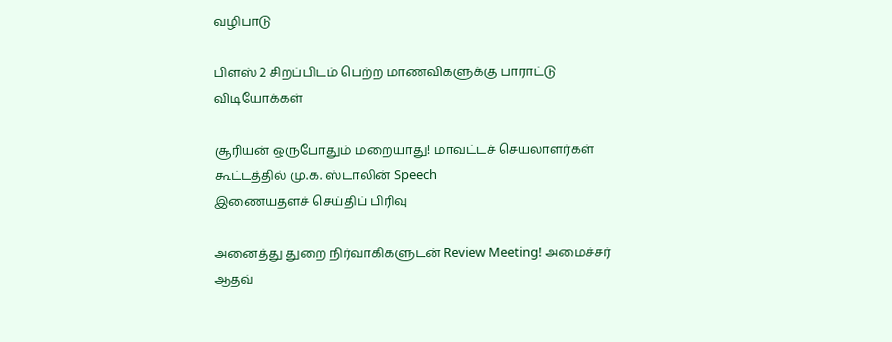வழிபாடு

பிளஸ் 2 சிறப்பிடம் பெற்ற மாணவிகளுக்கு பாராட்டு
விடியோக்கள்

சூரியன் ஒருபோதும் மறையாது! மாவட்டச் செயலாளர்கள் கூட்டத்தில் மு.க. ஸ்டாலின் Speech
இணையதளச் செய்திப் பிரிவு

அனைத்து துறை நிர்வாகிகளுடன் Review Meeting! அமைச்சர் ஆதவ்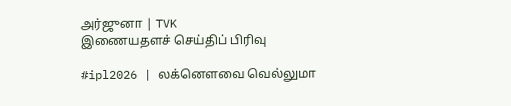அர்ஜுனா | TVK
இணையதளச் செய்திப் பிரிவு

#ipl2026 | லக்னௌவை வெல்லுமா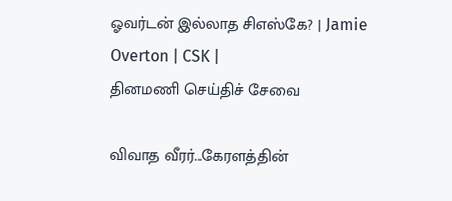ஓவர்டன் இல்லாத சிஎஸ்கே? | Jamie Overton | CSK |
தினமணி செய்திச் சேவை

விவாத வீரர்...கேரளத்தின்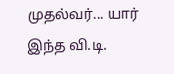முதல்வர்... யார் இந்த வி.டி.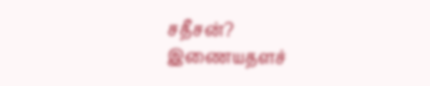சதீசன்?
இணையதளச்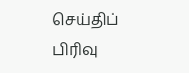செய்திப் பிரிவு